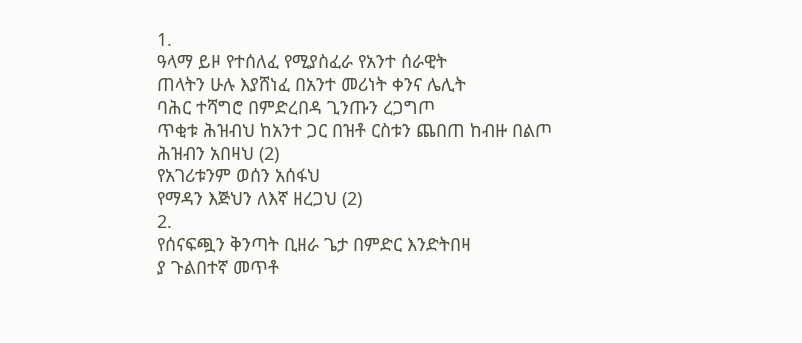1.
ዓላማ ይዞ የተሰለፈ የሚያስፈራ የአንተ ሰራዊት
ጠላትን ሁሉ እያሸነፈ በአንተ መሪነት ቀንና ሌሊት
ባሕር ተሻግሮ በምድረበዳ ጊንጡን ረጋግጦ
ጥቂቱ ሕዝብህ ከአንተ ጋር በዝቶ ርስቱን ጨበጠ ከብዙ በልጦ
ሕዝብን አበዛህ (2)
የአገሪቱንም ወሰን አሰፋህ
የማዳን እጅህን ለእኛ ዘረጋህ (2)
2.
የሰናፍጯን ቅንጣት ቢዘራ ጌታ በምድር እንድትበዛ
ያ ጉልበተኛ መጥቶ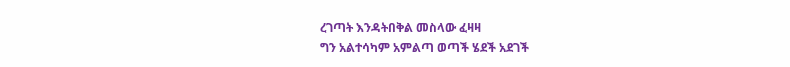ረገጣት እንዳትበቅል መስላው ፈዛዛ
ግን አልተሳካም አምልጣ ወጣች ሄደች አደገች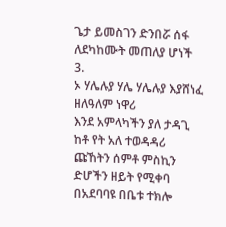ጌታ ይመስገን ድንበሯ ሰፋ ለደካከሙት መጠለያ ሆነች
3.
ኦ ሃሌሉያ ሃሌ ሃሌሉያ እያሸነፈ ዘለዓለም ነዋሪ
እንደ አምላካችን ያለ ታዳጊ ከቶ የት አለ ተወዳዳሪ
ጩኸትን ሰምቶ ምስኪን ድሆችን ዘይት የሚቀባ
በአደባባዩ በቤቱ ተክሎ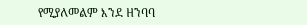የሚያለመልም እንደ ዘንባባ